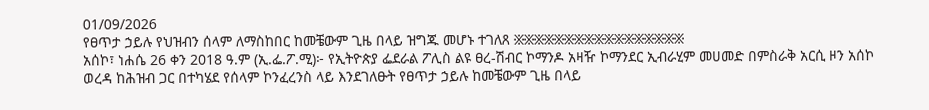01/09/2026
የፀጥታ ኃይሉ የህዝብን ሰላም ለማስከበር ከመቼውም ጊዜ በላይ ዝግጁ መሆኑ ተገለጸ ፠፠፠፠፠፠፠፠፠፠፠፠፠፠፠፠፠
አሰኮ፣ ነሐሴ 26 ቀን 2018 ዓ.ም (ኢ.ፌ.ፖ.ሚ)፦ የኢትዮጵያ ፌደራል ፖሊስ ልዩ ፀረ-ሽብር ኮማንዶ አዛዥ ኮማንደር ኢብራሂም መሀመድ በምስራቅ አርሲ ዞን አሰኮ ወረዳ ከሕዝብ ጋር በተካሄደ የሰላም ኮንፈረንስ ላይ እንደገለፁት የፀጥታ ኃይሉ ከመቼውም ጊዜ በላይ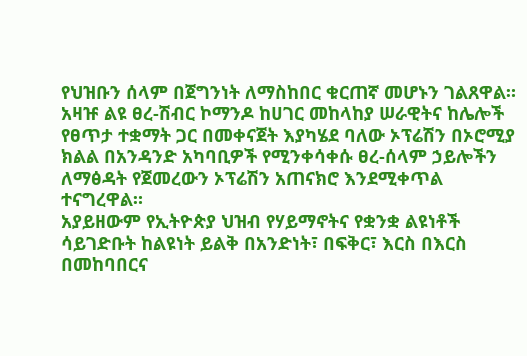የህዝቡን ሰላም በጀግንነት ለማስከበር ቁርጠኛ መሆኑን ገልጸዋል።
አዛዡ ልዩ ፀረ-ሽብር ኮማንዶ ከሀገር መከላከያ ሠራዊትና ከሌሎች የፀጥታ ተቋማት ጋር በመቀናጀት እያካሄደ ባለው ኦፕሬሽን በኦሮሚያ ክልል በአንዳንድ አካባቢዎች የሚንቀሳቀሱ ፀረ-ሰላም ኃይሎችን ለማፅዳት የጀመረውን ኦፕሬሽን አጠናክሮ እንደሚቀጥል ተናግረዋል።
አያይዘውም የኢትዮጵያ ህዝብ የሃይማኖትና የቋንቋ ልዩነቶች ሳይገድቡት ከልዩነት ይልቅ በአንድነት፣ በፍቅር፣ እርስ በእርስ በመከባበርና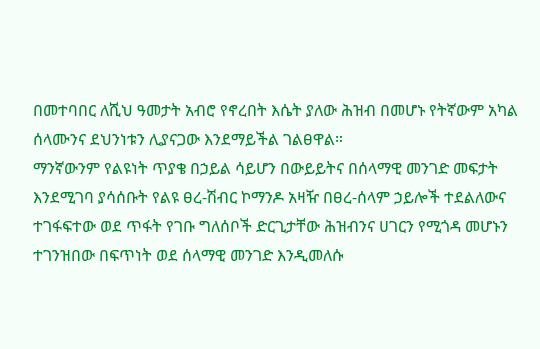በመተባበር ለሺህ ዓመታት አብሮ የኖረበት እሴት ያለው ሕዝብ በመሆኑ የትኛውም አካል ሰላሙንና ደህንነቱን ሊያናጋው እንደማይችል ገልፀዋል።
ማንኛውንም የልዩነት ጥያቄ በኃይል ሳይሆን በውይይትና በሰላማዊ መንገድ መፍታት እንደሚገባ ያሳሰቡት የልዩ ፀረ-ሽብር ኮማንዶ አዛዥ በፀረ-ሰላም ኃይሎች ተደልለውና ተገፋፍተው ወደ ጥፋት የገቡ ግለሰቦች ድርጊታቸው ሕዝብንና ሀገርን የሚጎዳ መሆኑን ተገንዝበው በፍጥነት ወደ ሰላማዊ መንገድ እንዲመለሱ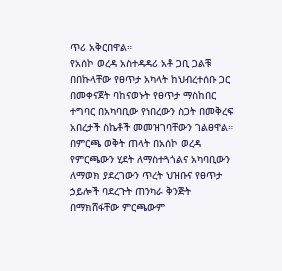ጥሪ አቅርበዋል።
የአሰኮ ወረዳ አስተዳዳሪ አቶ ጋቢ ጋልቹ በበኩላቸው የፀጥታ አካላት ከህብረተሰቡ ጋር በመቀናጀት ባከናወኑት የፀጥታ ማስከበር ተግባር በአካባቢው የነበረውን ስጋት በመቅረፍ አበረታች ስኬቶች መመዝገባቸውን ገልፀዋል።
በምርጫ ወቅት ጠላት በአሰኮ ወረዳ የምርጫውን ሂደት ለማስተጓጎልና አካባቢውን ለማወክ ያደረገውን ጥረት ህዝቡና የፀጥታ ኃይሎች ባደረጉት ጠንካራ ቅንጅት በማክሸፋቸው ምርጫውም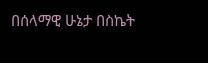በሰላማዊ ሁኔታ በስኬት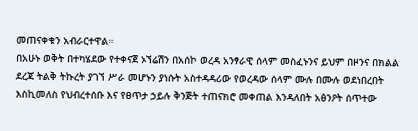መጠናቀቁን አብራርተዋል።
በአሁኑ ወቅት በተካሄደው የተቀናጀ ኦኘሬሽን በአሰኮ ወረዳ አንፃራዊ ሰላም መስፈኑንና ይህም በዞንና በክልል ደረጃ ትልቅ ትኩረት ያገኘ ሥራ መሆኑን ያነሱት አስተዳዳሪው የወረዳው ሰላም ሙሉ በሙሉ ወደነበረበት እስኪመለስ የህብረተሰቡ እና የፀጥታ ኃይሉ ቅንጅት ተጠናክሮ መቀጠል እንዳለበት አፅንዖት ሰጥተው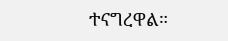ተናግረዋል።